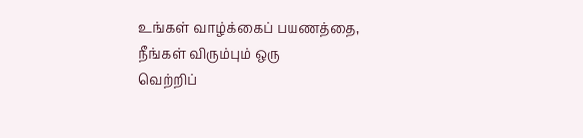உங்கள் வாழ்க்கைப் பயணத்தை,
நீங்கள் விரும்பும் ஒரு
வெற்றிப்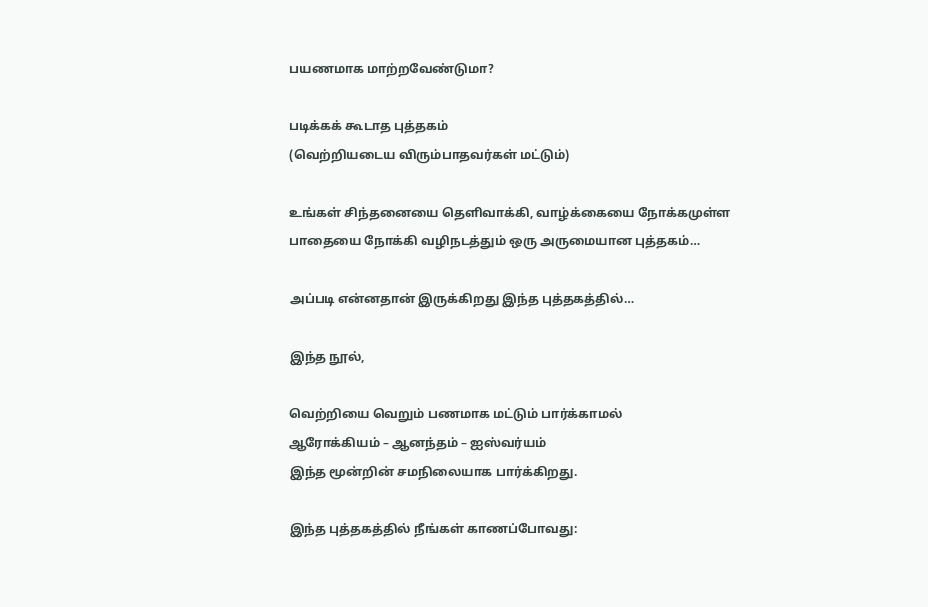பயணமாக மாற்றவேண்டுமா?

படிக்கக் கூடாத புத்தகம்
(வெற்றியடைய விரும்பாதவர்கள் மட்டும்)

உங்கள் சிந்தனையை தெளிவாக்கி, வாழ்க்கையை நோக்கமுள்ள பாதையை நோக்கி வழிநடத்தும் ஒரு அருமையான புத்தகம்…

அப்படி என்னதான் இருக்கிறது இந்த புத்தகத்தில்…

இந்த நூல்,

வெற்றியை வெறும் பணமாக மட்டும் பார்க்காமல்
ஆரோக்கியம் – ஆனந்தம் – ஐஸ்வர்யம்
இந்த மூன்றின் சமநிலையாக பார்க்கிறது.

இந்த புத்தகத்தில் நீங்கள் காணப்போவது: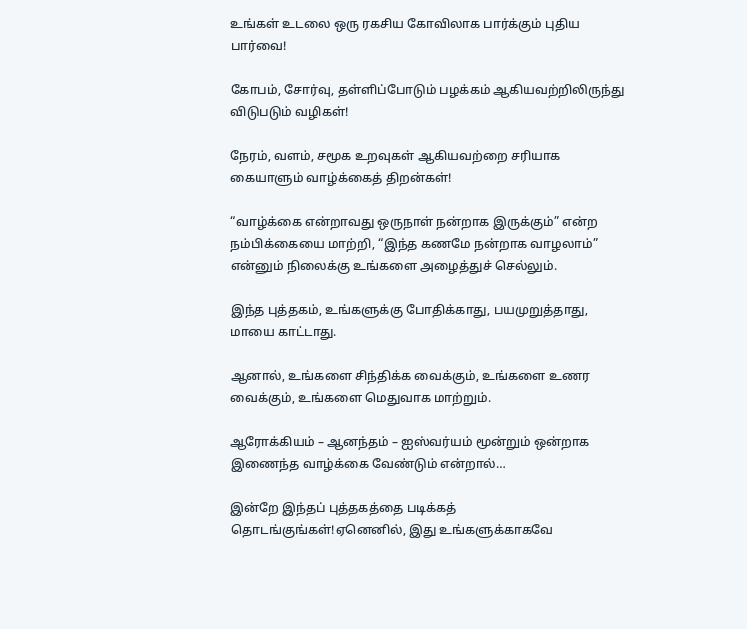உங்கள் உடலை ஒரு ரகசிய கோவிலாக பார்க்கும் புதிய பார்வை!

கோபம், சோர்வு, தள்ளிப்போடும் பழக்கம் ஆகியவற்றிலிருந்து விடுபடும் வழிகள்!

நேரம், வளம், சமூக உறவுகள் ஆகியவற்றை சரியாக கையாளும் வாழ்க்கைத் திறன்கள்!

“வாழ்க்கை என்றாவது ஒருநாள் நன்றாக இருக்கும்” என்ற நம்பிக்கையை மாற்றி, “இந்த கணமே நன்றாக வாழலாம்” என்னும் நிலைக்கு உங்களை அழைத்துச் செல்லும்.

இந்த புத்தகம், உங்களுக்கு போதிக்காது, பயமுறுத்தாது, மாயை காட்டாது.

ஆனால், உங்களை சிந்திக்க வைக்கும், உங்களை உணர வைக்கும், உங்களை மெதுவாக மாற்றும்.

ஆரோக்கியம் – ஆனந்தம் – ஐஸ்வர்யம் மூன்றும் ஒன்றாக இணைந்த வாழ்க்கை வேண்டும் என்றால்…

இன்றே இந்தப் புத்தகத்தை படிக்கத் தொடங்குங்கள்!ஏனெனில், இது உங்களுக்காகவே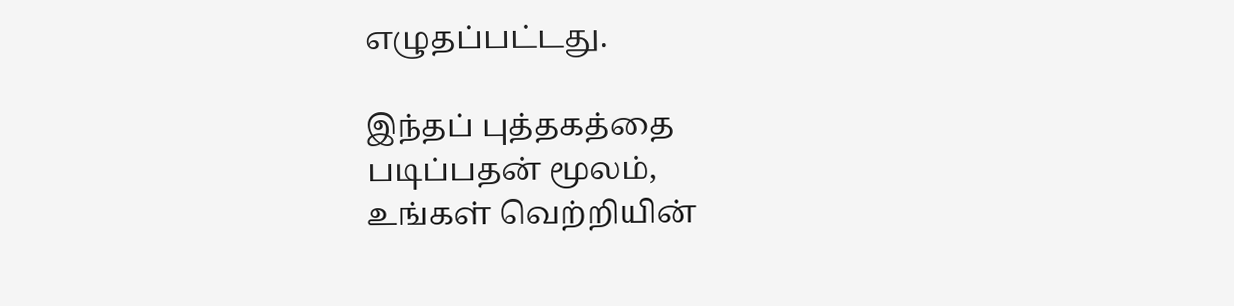எழுதப்பட்டது.

இந்தப் புத்தகத்தை
படிப்பதன் மூலம்,
உங்கள் வெற்றியின்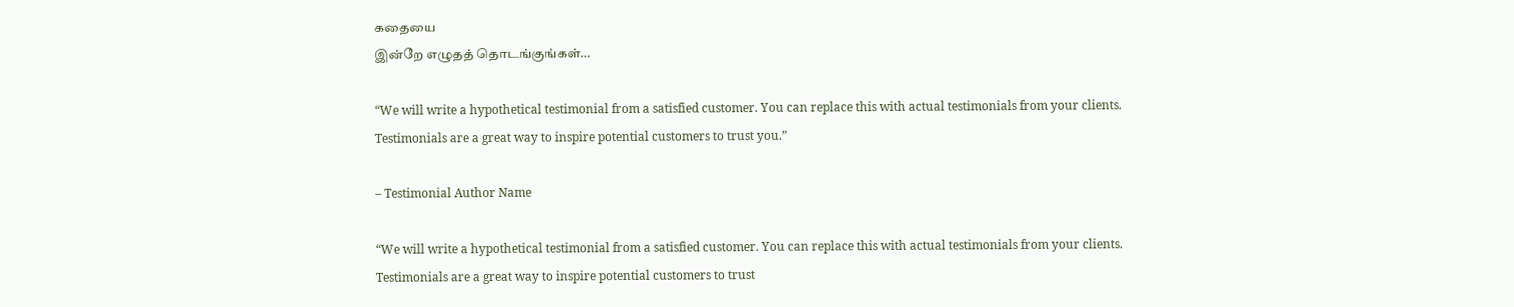கதையை
இன்றே எழுதத் தொடங்குங்கள்…

“We will write a hypothetical testimonial from a satisfied customer. You can replace this with actual testimonials from your clients. Testimonials are a great way to inspire potential customers to trust you.”

– Testimonial Author Name

“We will write a hypothetical testimonial from a satisfied customer. You can replace this with actual testimonials from your clients. Testimonials are a great way to inspire potential customers to trust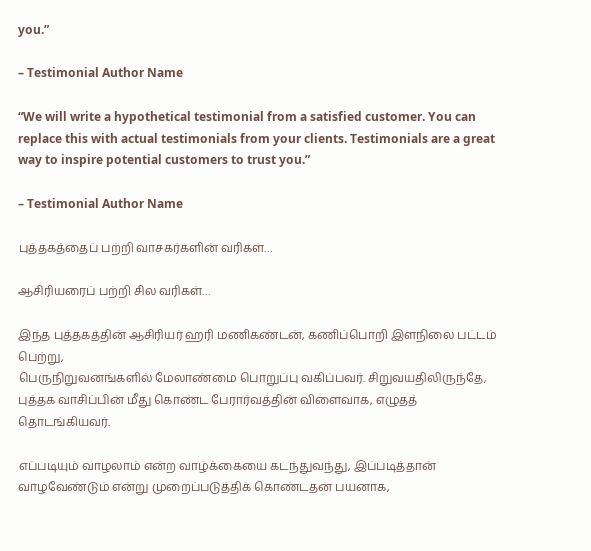you.”

– Testimonial Author Name

“We will write a hypothetical testimonial from a satisfied customer. You can replace this with actual testimonials from your clients. Testimonials are a great way to inspire potential customers to trust you.”

– Testimonial Author Name

புத்தகத்தைப் பற்றி வாசகர்களின் வரிகள்…

ஆசிரியரைப் பற்றி சில வரிகள்…

இந்த புத்தகத்தின் ஆசிரியர் ஹரி மணிகண்டன், கணிப்பொறி இளநிலை பட்டம் பெற்று,
பெருநிறுவனங்களில் மேலாண்மை பொறுப்பு வகிப்பவர். சிறுவயதிலிருந்தே, புத்தக வாசிப்பின் மீது கொண்ட பேரார்வத்தின் விளைவாக, எழுதத் தொடங்கியவர்.

எப்படியும் வாழலாம் என்ற வாழ்க்கையை கடந்துவந்து, இப்படித்தான் வாழவேண்டும் என்று முறைப்படுத்திக் கொண்டதன் பயனாக,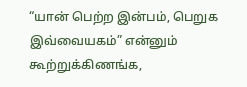“யான் பெற்ற இன்பம், பெறுக இவ்வையகம்” என்னும் கூற்றுக்கிணங்க,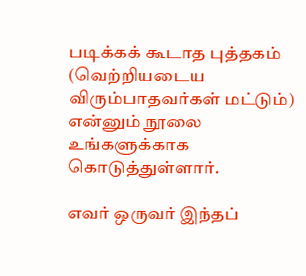படிக்கக் கூடாத புத்தகம்
(வெற்றியடைய விரும்பாதவர்கள் மட்டும்) என்னும் நூலை உங்களுக்காக கொடுத்துள்ளார்.

எவர் ஒருவர் இந்தப்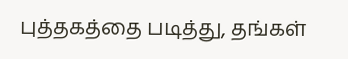புத்தகத்தை படித்து, தங்கள்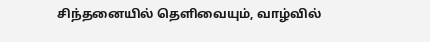சிந்தனையில் தெளிவையும், வாழ்வில்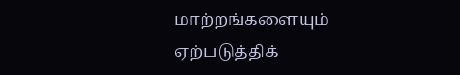மாற்றங்களையும் ஏற்படுத்திக்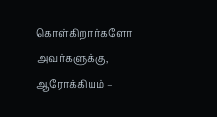கொள்கிறார்களோ அவர்களுக்கு, ஆரோக்கியம் –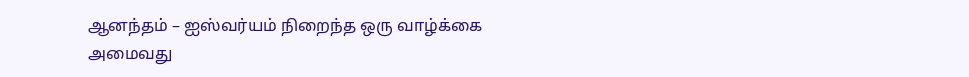ஆனந்தம் – ஐஸ்வர்யம் நிறைந்த ஒரு வாழ்க்கை அமைவது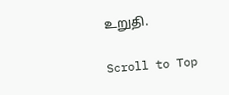உறுதி.

Scroll to Top